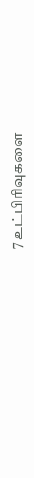7 உட்பிரிவுகளை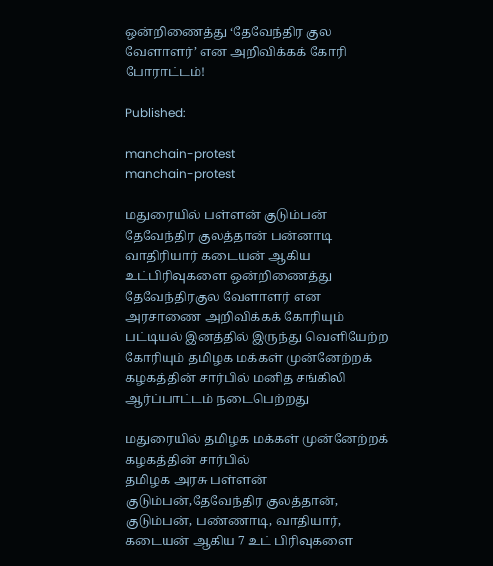ஒன்றிணைத்து ‘தேவேந்திர குல வேளாளர்’ என அறிவிக்கக் கோரி போராட்டம்!

Published:

manchain-protest
manchain-protest

மதுரையில் பள்ளன் குடும்பன் தேவேந்திர குலத்தான் பன்னாடி வாதிரியார் கடையன் ஆகிய உட்பிரிவுகளை ஒன்றிணைத்து தேவேந்திரகுல வேளாளர் என அரசாணை அறிவிக்கக் கோரியும் பட்டியல் இனத்தில் இருந்து வெளியேற்ற கோரியும் தமிழக மக்கள் முன்னேற்றக் கழகத்தின் சார்பில் மனித சங்கிலி ஆர்ப்பாட்டம் நடைபெற்றது

மதுரையில் தமிழக மக்கள் முன்னேற்றக் கழகத்தின் சார்பில்
தமிழக அரசு பள்ளன் குடும்பன்,தேவேந்திர குலத்தான், குடும்பன், பண்ணாடி, வாதியார், கடையன் ஆகிய 7 உட் பிரிவுகளை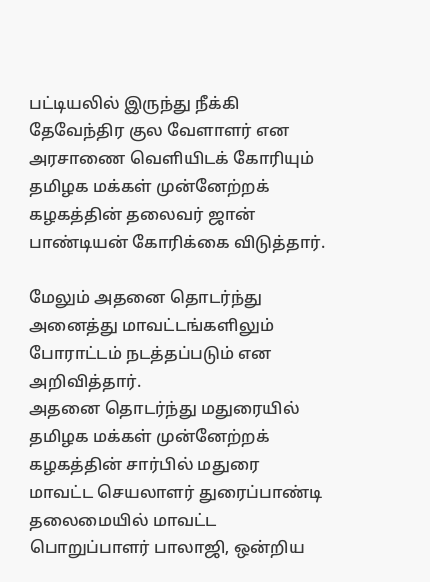பட்டியலில் இருந்து நீக்கி தேவேந்திர குல வேளாளர் என அரசாணை வெளியிடக் கோரியும் தமிழக மக்கள் முன்னேற்றக் கழகத்தின் தலைவர் ஜான் பாண்டியன் கோரிக்கை விடுத்தார்.

மேலும் அதனை தொடர்ந்து அனைத்து மாவட்டங்களிலும் போராட்டம் நடத்தப்படும் என அறிவித்தார்.
அதனை தொடர்ந்து மதுரையில் தமிழக மக்கள் முன்னேற்றக் கழகத்தின் சார்பில் மதுரை மாவட்ட செயலாளர் துரைப்பாண்டி தலைமையில் மாவட்ட பொறுப்பாளர் பாலாஜி, ஒன்றிய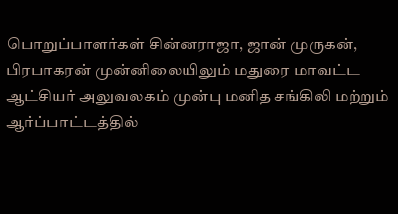பொறுப்பாளர்கள் சின்னராஜா, ஜான் முருகன், பிரபாகரன் முன்னிலையிலும் மதுரை மாவட்ட ஆட்சியர் அலுவலகம் முன்பு மனித சங்கிலி மற்றும் ஆர்ப்பாட்டத்தில்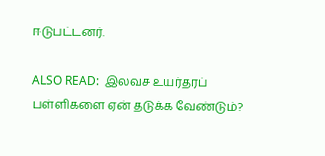ஈடுபட்டனர்.

ALSO READ:  இலவச உயர்தரப் பள்ளிகளை ஏன் தடுக்க வேண்டும்?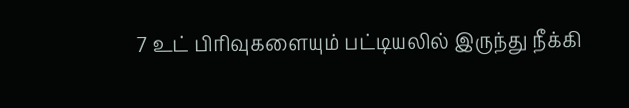7 உட் பிரிவுகளையும் பட்டியலில் இருந்து நீக்கி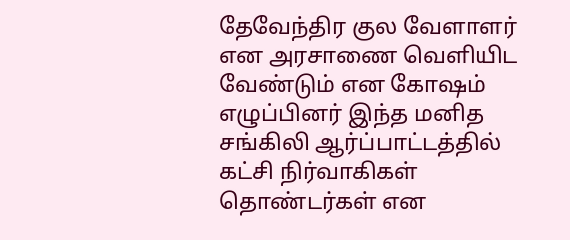தேவேந்திர குல வேளாளர் என அரசாணை வெளியிட வேண்டும் என கோஷம் எழுப்பினர் இந்த மனித சங்கிலி ஆர்ப்பாட்டத்தில் கட்சி நிர்வாகிகள் தொண்டர்கள் என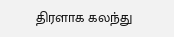திரளாக கலந்து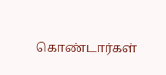கொண்டார்கள்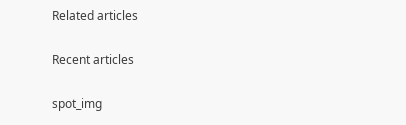Related articles

Recent articles

spot_img